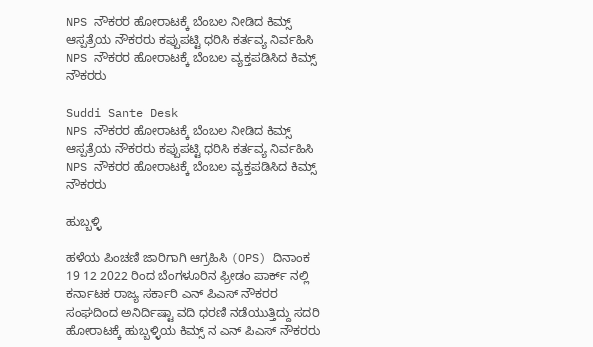NPS ನೌಕರರ ಹೋರಾಟಕ್ಕೆ ಬೆಂಬಲ ನೀಡಿದ ಕಿಮ್ಸ್ ಆಸ್ಪತ್ರೆಯ ನೌಕರರು ಕಪ್ಪುಪಟ್ಟಿ ಧರಿಸಿ ಕರ್ತವ್ಯ ನಿರ್ವಹಿಸಿ NPS ನೌಕರರ ಹೋರಾಟಕ್ಕೆ ಬೆಂಬಲ ವ್ಯಕ್ತಪಡಿಸಿದ ಕಿಮ್ಸ್ ನೌಕರರು

Suddi Sante Desk
NPS ನೌಕರರ ಹೋರಾಟಕ್ಕೆ ಬೆಂಬಲ ನೀಡಿದ ಕಿಮ್ಸ್ ಆಸ್ಪತ್ರೆಯ ನೌಕರರು ಕಪ್ಪುಪಟ್ಟಿ ಧರಿಸಿ ಕರ್ತವ್ಯ ನಿರ್ವಹಿಸಿ NPS ನೌಕರರ ಹೋರಾಟಕ್ಕೆ ಬೆಂಬಲ ವ್ಯಕ್ತಪಡಿಸಿದ ಕಿಮ್ಸ್ ನೌಕರರು

ಹುಬ್ಬಳ್ಳಿ

ಹಳೆಯ ಪಿಂಚಣಿ ಜಾರಿಗಾಗಿ ಆಗ್ರಹಿಸಿ (OPS) ದಿನಾಂಕ 19 12 2022 ರಿಂದ ಬೆಂಗಳೂರಿನ ಫ್ರೀಡಂ ಪಾರ್ಕ್ ನಲ್ಲಿ ಕರ್ನಾಟಕ ರಾಜ್ಯ ಸರ್ಕಾರಿ ಎನ್ ಪಿಎಸ್ ನೌಕರರ ಸಂಘದಿಂದ ಅನಿರ್ದಿಷ್ಟಾ ವದಿ ಧರಣಿ ನಡೆಯುತ್ತಿದ್ದು ಸದರಿ ಹೋರಾಟಕ್ಕೆ ಹುಬ್ಬಳ್ಳಿಯ ಕಿಮ್ಸ್ ನ ಎನ್ ಪಿಎಸ್ ನೌಕರರು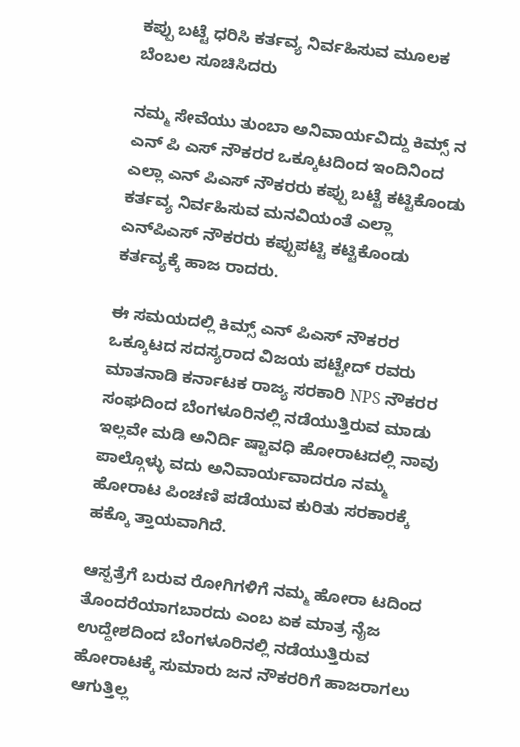ಕಪ್ಪು ಬಟ್ಟೆ ಧರಿಸಿ ಕರ್ತವ್ಯ ನಿರ್ವಹಿಸುವ ಮೂಲಕ ಬೆಂಬಲ ಸೂಚಿಸಿದರು

ನಮ್ಮ ಸೇವೆಯು ತುಂಬಾ ಅನಿವಾರ್ಯವಿದ್ದು ಕಿಮ್ಸ್ ನ ಎನ್ ಪಿ ಎಸ್ ನೌಕರರ ಒಕ್ಕೂಟದಿಂದ ಇಂದಿನಿಂದ ಎಲ್ಲಾ ಎನ್ ಪಿಎಸ್ ನೌಕರರು ಕಪ್ಪು ಬಟ್ಟೆ ಕಟ್ಟಿಕೊಂಡು ಕರ್ತವ್ಯ ನಿರ್ವಹಿಸುವ ಮನವಿಯಂತೆ ಎಲ್ಲಾ ಎನ್‌ಪಿಎಸ್ ನೌಕರರು ಕಪ್ಪುಪಟ್ಟಿ ಕಟ್ಟಿಕೊಂಡು ಕರ್ತವ್ಯಕ್ಕೆ ಹಾಜ ರಾದರು.

ಈ ಸಮಯದಲ್ಲಿ ಕಿಮ್ಸ್ ಎನ್ ಪಿಎಸ್ ನೌಕರರ ಒಕ್ಕೂಟದ ಸದಸ್ಯರಾದ ವಿಜಯ ಪಟ್ಟೇದ್ ರವರು ಮಾತನಾಡಿ ಕರ್ನಾಟಕ ರಾಜ್ಯ ಸರಕಾರಿ NPS ನೌಕರರ ಸಂಘದಿಂದ ಬೆಂಗಳೂರಿನಲ್ಲಿ ನಡೆಯುತ್ತಿರುವ ಮಾಡು ಇಲ್ಲವೇ ಮಡಿ ಅನಿರ್ದಿ ಷ್ಟಾವಧಿ ಹೋರಾಟದಲ್ಲಿ ನಾವು ಪಾಲ್ಗೊಳ್ಳು ವದು ಅನಿವಾರ್ಯವಾದರೂ ನಮ್ಮ ಹೋರಾಟ ಪಿಂಚಣಿ ಪಡೆಯುವ ಕುರಿತು ಸರಕಾರಕ್ಕೆ ಹಕ್ಕೊ ತ್ತಾಯವಾಗಿದೆ.

ಆಸ್ಪತ್ರೆಗೆ ಬರುವ ರೋಗಿಗಳಿಗೆ ನಮ್ಮ ಹೋರಾ ಟದಿಂದ ತೊಂದರೆಯಾಗಬಾರದು ಎಂಬ ಏಕ ಮಾತ್ರ ನೈಜ ಉದ್ದೇಶದಿಂದ ಬೆಂಗಳೂರಿನಲ್ಲಿ ನಡೆಯುತ್ತಿರುವ ಹೋರಾಟಕ್ಕೆ ಸುಮಾರು ಜನ ನೌಕರರಿಗೆ ಹಾಜರಾಗಲು ಆಗುತ್ತಿಲ್ಲ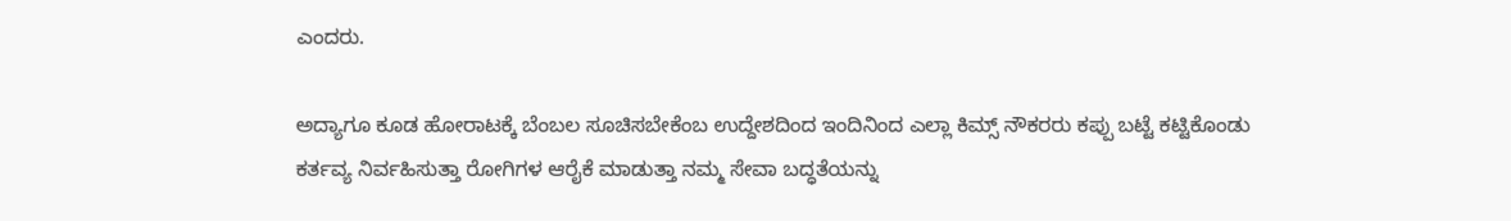ಎಂದರು.

ಅದ್ಯಾಗೂ ಕೂಡ ಹೋರಾಟಕ್ಕೆ ಬೆಂಬಲ ಸೂಚಿಸಬೇಕೆಂಬ ಉದ್ದೇಶದಿಂದ ಇಂದಿನಿಂದ ಎಲ್ಲಾ ಕಿಮ್ಸ್ ನೌಕರರು ಕಪ್ಪು ಬಟ್ಟೆ ಕಟ್ಟಿಕೊಂಡು ಕರ್ತವ್ಯ ನಿರ್ವಹಿಸುತ್ತಾ ರೋಗಿಗಳ ಆರೈಕೆ ಮಾಡುತ್ತಾ ನಮ್ಮ ಸೇವಾ ಬದ್ಧತೆಯನ್ನು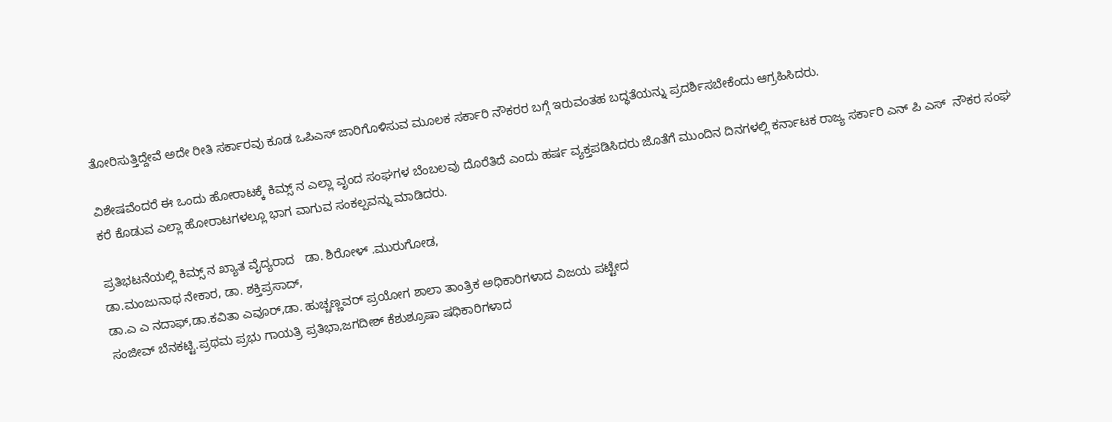ತೋರಿಸುತ್ತಿದ್ದೇವೆ ಅದೇ ರೀತಿ ಸರ್ಕಾರವು ಕೂಡ ಒಪಿಎಸ್ ಜಾರಿಗೊಳಿಸುವ ಮೂಲಕ ಸರ್ಕಾರಿ ನೌಕರರ ಬಗ್ಗೆ ಇರುವಂತಹ ಬದ್ಧತೆಯನ್ನು ಪ್ರದರ್ಶಿಸಬೇಕೆಂದು ಆಗ್ರಹಿಸಿದರು.

ವಿಶೇಷವೆಂದರೆ ಈ ಒಂದು ಹೋರಾಟಕ್ಕೆ ಕಿಮ್ಸ್ ನ ಎಲ್ಲಾ ವೃಂದ ಸಂಘಗಳ ಬೆಂಬಲವು ದೊರೆತಿದೆ ಎಂದು ಹರ್ಷ ವ್ಯಕ್ತಪಡಿಸಿದರು ಜೊತೆಗೆ ಮುಂದಿನ ದಿನಗಳಲ್ಲಿ ಕರ್ನಾಟಕ ರಾಜ್ಯ ಸರ್ಕಾರಿ ಎನ್ ಪಿ ಎಸ್  ನೌಕರ ಸಂಘ ಕರೆ ಕೊಡುವ ಎಲ್ಲಾ ಹೋರಾಟಗಳಲ್ಲೂ ಭಾಗ ವಾಗುವ ಸಂಕಲ್ಪವನ್ನು ಮಾಡಿದರು.

ಪ್ರತಿಭಟನೆಯಲ್ಲಿ ಕಿಮ್ಸ್ ನ ಖ್ಯಾತ ವೈದ್ಯರಾದ   ಡಾ. ಶಿರೋಳ್ .ಮುರುಗೋಡ,
ಡಾ.ಮಂಜುನಾಥ ನೇಕಾರ, ಡಾ. ಶಕ್ತಿಪ್ರಸಾದ್,
ಡಾ.ಎ ಎ ನದಾಫ್,ಡಾ.ಕವಿತಾ ಎವೂರ್,ಡಾ. ಹುಚ್ಚಣ್ಣವರ್ ಪ್ರಯೋಗ ಶಾಲಾ ತಾಂತ್ರಿಕ ಅಧಿಕಾರಿಗಳಾದ ವಿಜಯ ಪಟ್ಟೇದ
ಸಂಜೀವ್ ಬೆನಕಟ್ಟಿ.ಪ್ರಥಮ ಪ್ರಭು ಗಾಯತ್ರಿ ಪ್ರತಿಭಾ,ಜಗದೀಶ್ ಕೆಶುಶ್ರೂಷಾ ಷಧಿಕಾರಿಗಳಾದ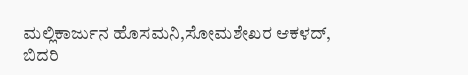ಮಲ್ಲಿಕಾರ್ಜುನ ಹೊಸಮನಿ,ಸೋಮಶೇಖರ ಆಕಳದ್, ಬಿದರಿ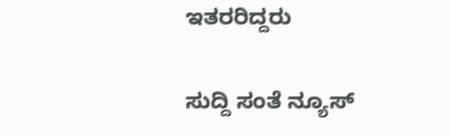ಇತರರಿದ್ದರು

ಸುದ್ದಿ ಸಂತೆ ನ್ಯೂಸ್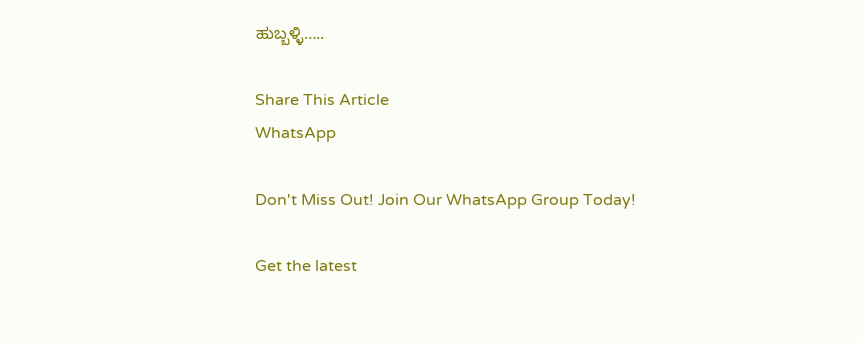ಹುಬ್ಬಳ್ಳಿ…..

Share This Article
WhatsApp

Don't Miss Out! Join Our WhatsApp Group Today!

Get the latest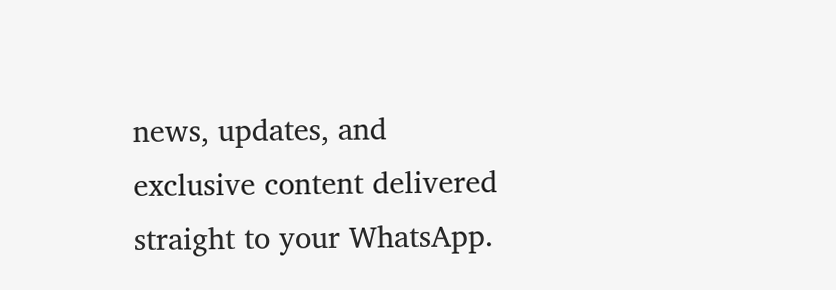news, updates, and exclusive content delivered straight to your WhatsApp.